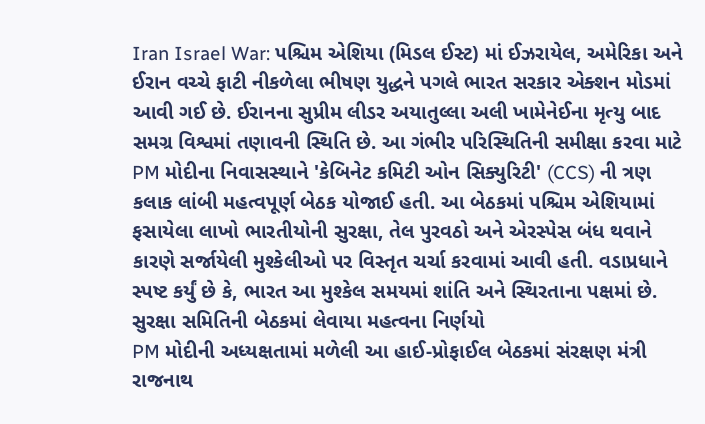Iran Israel War: પશ્ચિમ એશિયા (મિડલ ઈસ્ટ) માં ઈઝરાયેલ, અમેરિકા અને ઈરાન વચ્ચે ફાટી નીકળેલા ભીષણ યુદ્ધને પગલે ભારત સરકાર એક્શન મોડમાં આવી ગઈ છે. ઈરાનના સુપ્રીમ લીડર અયાતુલ્લા અલી ખામેનેઈના મૃત્યુ બાદ સમગ્ર વિશ્વમાં તણાવની સ્થિતિ છે. આ ગંભીર પરિસ્થિતિની સમીક્ષા કરવા માટે PM મોદીના નિવાસસ્થાને 'કેબિનેટ કમિટી ઓન સિક્યુરિટી' (CCS) ની ત્રણ કલાક લાંબી મહત્વપૂર્ણ બેઠક યોજાઈ હતી. આ બેઠકમાં પશ્ચિમ એશિયામાં ફસાયેલા લાખો ભારતીયોની સુરક્ષા, તેલ પુરવઠો અને એરસ્પેસ બંધ થવાને કારણે સર્જાયેલી મુશ્કેલીઓ પર વિસ્તૃત ચર્ચા કરવામાં આવી હતી. વડાપ્રધાને સ્પષ્ટ કર્યું છે કે, ભારત આ મુશ્કેલ સમયમાં શાંતિ અને સ્થિરતાના પક્ષમાં છે.
સુરક્ષા સમિતિની બેઠકમાં લેવાયા મહત્વના નિર્ણયો
PM મોદીની અધ્યક્ષતામાં મળેલી આ હાઈ-પ્રોફાઈલ બેઠકમાં સંરક્ષણ મંત્રી રાજનાથ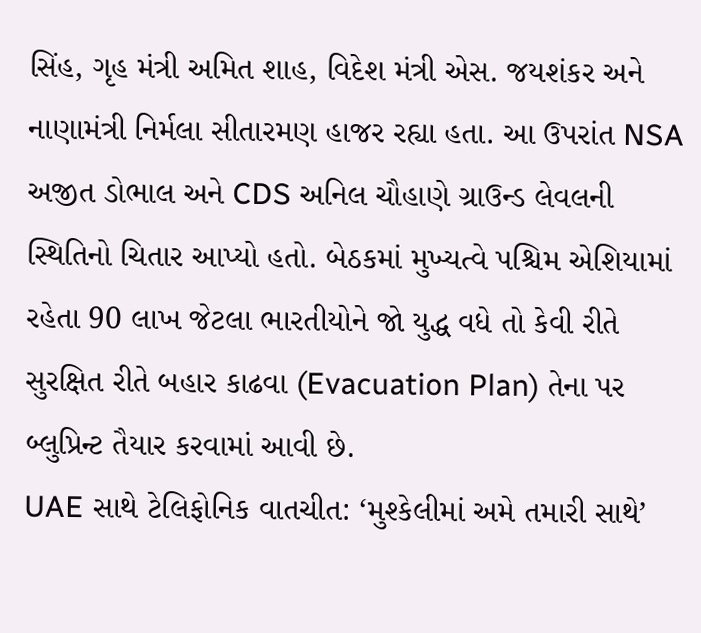સિંહ, ગૃહ મંત્રી અમિત શાહ, વિદેશ મંત્રી એસ. જયશંકર અને નાણામંત્રી નિર્મલા સીતારમણ હાજર રહ્યા હતા. આ ઉપરાંત NSA અજીત ડોભાલ અને CDS અનિલ ચૌહાણે ગ્રાઉન્ડ લેવલની સ્થિતિનો ચિતાર આપ્યો હતો. બેઠકમાં મુખ્યત્વે પશ્ચિમ એશિયામાં રહેતા 90 લાખ જેટલા ભારતીયોને જો યુદ્ધ વધે તો કેવી રીતે સુરક્ષિત રીતે બહાર કાઢવા (Evacuation Plan) તેના પર બ્લુપ્રિન્ટ તૈયાર કરવામાં આવી છે.
UAE સાથે ટેલિફોનિક વાતચીત: ‘મુશ્કેલીમાં અમે તમારી સાથે’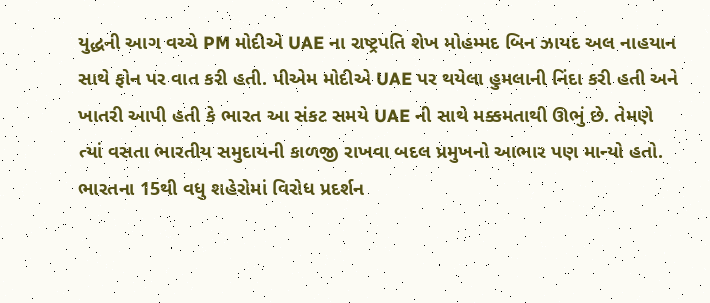યુદ્ધની આગ વચ્ચે PM મોદીએ UAE ના રાષ્ટ્રપતિ શેખ મોહમ્મદ બિન ઝાયદ અલ નાહયાન સાથે ફોન પર વાત કરી હતી. પીએમ મોદીએ UAE પર થયેલા હુમલાની નિંદા કરી હતી અને ખાતરી આપી હતી કે ભારત આ સંકટ સમયે UAE ની સાથે મક્કમતાથી ઊભું છે. તેમણે ત્યાં વસતા ભારતીય સમુદાયની કાળજી રાખવા બદલ પ્રમુખનો આભાર પણ માન્યો હતો.
ભારતના 15થી વધુ શહેરોમાં વિરોધ પ્રદર્શન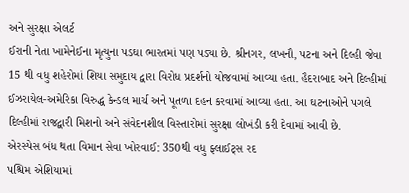અને સુરક્ષા એલર્ટ
ઈરાની નેતા ખામેનેઈના મૃત્યુના પડઘા ભારતમાં પણ પડ્યા છે. શ્રીનગર, લખનૌ, પટના અને દિલ્હી જેવા 15 થી વધુ શહેરોમાં શિયા સમુદાય દ્વારા વિરોધ પ્રદર્શનો યોજવામાં આવ્યા હતા. હૈદરાબાદ અને દિલ્હીમાં ઈઝરાયેલ-અમેરિકા વિરુદ્ધ કેન્ડલ માર્ચ અને પૂતળા દહન કરવામાં આવ્યા હતા. આ ઘટનાઓને પગલે દિલ્હીમાં રાજદ્વારી મિશનો અને સંવેદનશીલ વિસ્તારોમાં સુરક્ષા લોખંડી કરી દેવામાં આવી છે.
એરસ્પેસ બંધ થતા વિમાન સેવા ખોરવાઈ: 350થી વધુ ફ્લાઈટ્સ રદ
પશ્ચિમ એશિયામાં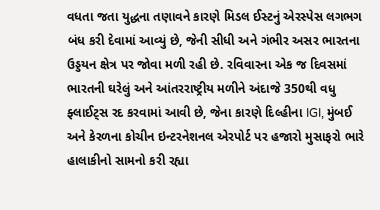વધતા જતા યુદ્ધના તણાવને કારણે મિડલ ઈસ્ટનું એરસ્પેસ લગભગ બંધ કરી દેવામાં આવ્યું છે, જેની સીધી અને ગંભીર અસર ભારતના ઉડ્ડયન ક્ષેત્ર પર જોવા મળી રહી છે. રવિવારના એક જ દિવસમાં ભારતની ઘરેલું અને આંતરરાષ્ટ્રીય મળીને અંદાજે 350થી વધુ ફ્લાઈટ્સ રદ કરવામાં આવી છે, જેના કારણે દિલ્હીના IGI, મુંબઈ અને કેરળના કોચીન ઇન્ટરનેશનલ એરપોર્ટ પર હજારો મુસાફરો ભારે હાલાકીનો સામનો કરી રહ્યા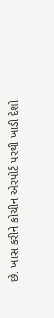છે. ખાસ કરીને કોચીન એરપોર્ટ પરથી ખાડી દેશો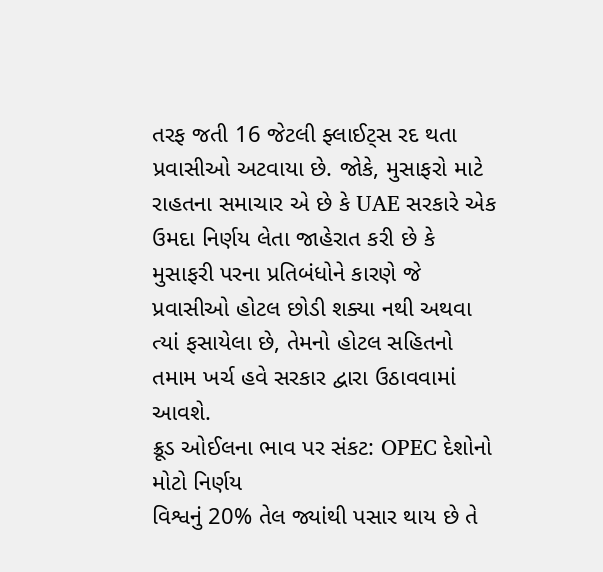તરફ જતી 16 જેટલી ફ્લાઈટ્સ રદ થતા પ્રવાસીઓ અટવાયા છે. જોકે, મુસાફરો માટે રાહતના સમાચાર એ છે કે UAE સરકારે એક ઉમદા નિર્ણય લેતા જાહેરાત કરી છે કે મુસાફરી પરના પ્રતિબંધોને કારણે જે પ્રવાસીઓ હોટલ છોડી શક્યા નથી અથવા ત્યાં ફસાયેલા છે, તેમનો હોટલ સહિતનો તમામ ખર્ચ હવે સરકાર દ્વારા ઉઠાવવામાં આવશે.
ક્રૂડ ઓઈલના ભાવ પર સંકટ: OPEC દેશોનો મોટો નિર્ણય
વિશ્વનું 20% તેલ જ્યાંથી પસાર થાય છે તે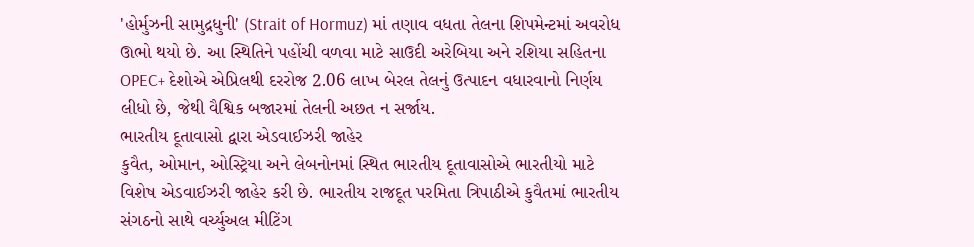'હોર્મુઝની સામુદ્રધુની' (Strait of Hormuz) માં તણાવ વધતા તેલના શિપમેન્ટમાં અવરોધ ઊભો થયો છે. આ સ્થિતિને પહોંચી વળવા માટે સાઉદી અરેબિયા અને રશિયા સહિતના OPEC+ દેશોએ એપ્રિલથી દરરોજ 2.06 લાખ બેરલ તેલનું ઉત્પાદન વધારવાનો નિર્ણય લીધો છે, જેથી વૈશ્વિક બજારમાં તેલની અછત ન સર્જાય.
ભારતીય દૂતાવાસો દ્વારા એડવાઈઝરી જાહેર
કુવૈત, ઓમાન, ઓસ્ટ્રિયા અને લેબનોનમાં સ્થિત ભારતીય દૂતાવાસોએ ભારતીયો માટે વિશેષ એડવાઈઝરી જાહેર કરી છે. ભારતીય રાજદૂત પરમિતા ત્રિપાઠીએ કુવૈતમાં ભારતીય સંગઠનો સાથે વર્ચ્યુઅલ મીટિંગ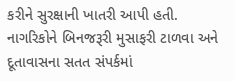કરીને સુરક્ષાની ખાતરી આપી હતી. નાગરિકોને બિનજરૂરી મુસાફરી ટાળવા અને દૂતાવાસના સતત સંપર્કમાં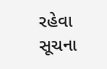રહેવા સૂચના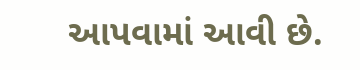આપવામાં આવી છે.